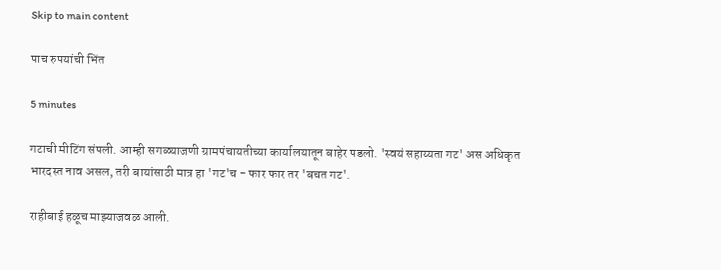Skip to main content

पाच रुपयांची भिंत

5 minutes

गटाची मीटिंग संपली. आम्ही सगळ्याजणी ग्रामपंचायतीच्या कार्यालयातून बाहेर पडलो. 'स्वयं सहाय्यता गट' अस अधिकृत भारदस्त नाव असल, तरी बायांसाठी मात्र हा 'गट'च - फार फार तर 'बचत गट'.

राहीबाई हळूच माझ्याजवळ आली.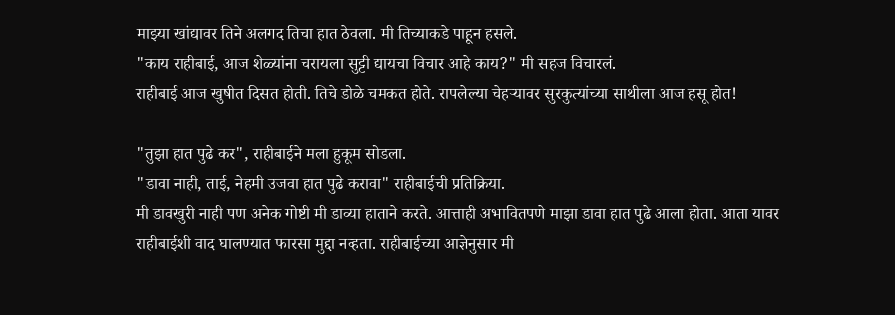माझ्या खांद्यावर तिने अलगद तिचा हात ठेवला. मी तिच्याकडे पाहून हसले.
"काय राहीबाई, आज शेळ्यांना चरायला सुट्टी द्यायचा विचार आहे काय?" मी सहज विचारलं.
राहीबाई आज खुषीत दिसत होती. तिचे डोळे चमकत होते. रापलेल्या चेहऱ्यावर सुरकुत्यांच्या साथीला आज हसू होत!

"तुझा हात पुढे कर", राहीबाईने मला हुकूम सोडला.
"डावा नाही, ताई, नेहमी उजवा हात पुढे करावा" राहीबाईची प्रतिक्रिया.
मी डावखुरी नाही पण अनेक गोष्टी मी डाव्या हाताने करते. आत्ताही अभावितपणे माझा डावा हात पुढे आला होता. आता यावर राहीबाईशी वाद घालण्यात फारसा मुद्दा नव्हता. राहीबाईच्या आज्ञेनुसार मी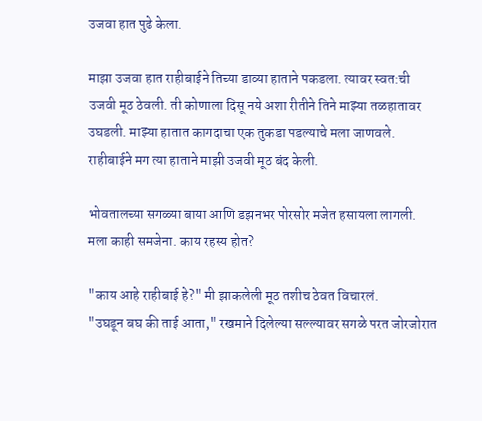उजवा हात पुढे केला.

माझा उजवा हात राहीबाईने तिच्या डाव्या हाताने पकडला. त्यावर स्वत:ची उजवी मूठ ठेवली. ती कोणाला दिसू नये अशा रीतीने तिने माझ्या तळहातावर उघडली. माझ्या हातात कागदाचा एक तुकडा पडल्याचे मला जाणवले. राहीबाईने मग त्या हाताने माझी उजवी मूठ बंद केली.

भोवतालच्या सगळ्या बाया आणि डझनभर पोरसोर मजेत हसायला लागली.
मला काही समजेना. काय रहस्य होत?

"काय आहे राहीबाई हे?" मी झाकलेली मूठ तशीच ठेवत विचारलं.
"उघडून बघ की ताई आता," रखमाने दिलेल्या सल्ल्यावर सगळे परत जोरजोरात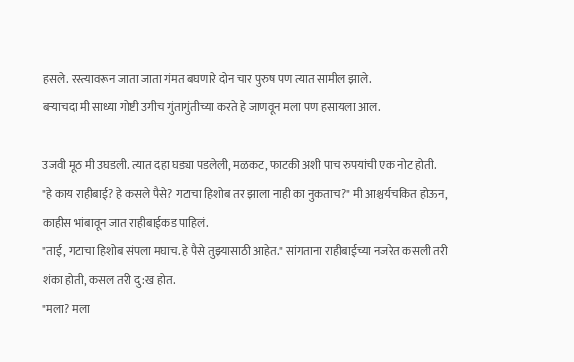हसले. रस्त्यावरून जाता जाता गंमत बघणारे दोन चार पुरुष पण त्यात सामील झाले.
बऱ्याचदा मी साध्या गोष्टी उगीच गुंतागुंतीच्या करते हे जाणवून मला पण हसायला आल.

उजवी मूठ मी उघडली. त्यात दहा घड्या पडलेली, मळकट, फाटकी अशी पाच रुपयांची एक नोट होती.
"हे काय राहीबाई? हे कसले पैसे? गटाचा हिशोब तर झाला नाही का नुकताच?" मी आश्चर्यचकित होऊन, काहीस भांबावून जात राहीबाईकड पाहिलं.
"ताई, गटाचा हिशोब संपला मघाच. हे पैसे तुझ्यासाठी आहेत." सांगताना राहीबाईच्या नजरेत कसली तरी शंका होती, कसल तरी दु:ख होत.
"मला? मला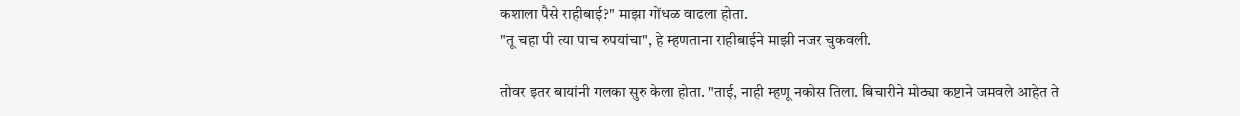कशाला पैसे राहीबाई?" माझा गोंधळ वाढला होता.
"तू चहा पी त्या पाच रुपयांचा", हे म्हणताना राहीबाईने माझी नजर चुकवली.

तोवर इतर बायांनी गलका सुरु केला होता. "ताई, नाही म्हणू नकोस तिला. बिचारीने मोठ्या कष्टाने जमवले आहेत ते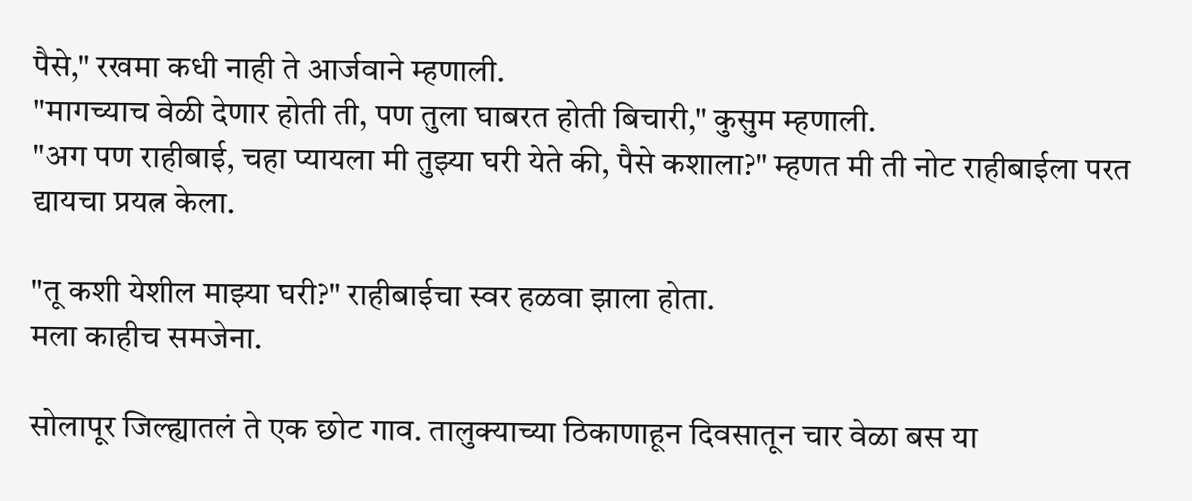पैसे," रखमा कधी नाही ते आर्जवाने म्हणाली.
"मागच्याच वेळी देणार होती ती, पण तुला घाबरत होती बिचारी," कुसुम म्हणाली.
"अग पण राहीबाई, चहा प्यायला मी तुझ्या घरी येते की, पैसे कशाला?" म्हणत मी ती नोट राहीबाईला परत द्यायचा प्रयत्न केला.

"तू कशी येशील माझ्या घरी?" राहीबाईचा स्वर हळवा झाला होता.
मला काहीच समजेना.

सोलापूर जिल्ह्यातलं ते एक छोट गाव. तालुक्याच्या ठिकाणाहून दिवसातून चार वेळा बस या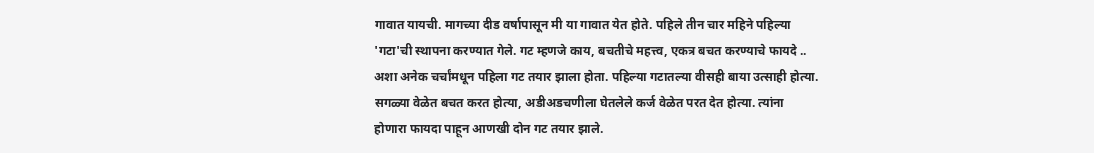गावात यायची. मागच्या दीड वर्षापासून मी या गावात येत होते. पहिले तीन चार महिने पहिल्या 'गटा'ची स्थापना करण्यात गेले. गट म्हणजे काय, बचतीचे महत्त्व, एकत्र बचत करण्याचे फायदे .. अशा अनेक चर्चांमधून पहिला गट तयार झाला होता. पहिल्या गटातल्या वीसही बाया उत्साही होत्या. सगळ्या वेळेत बचत करत होत्या, अडीअडचणीला घेतलेले कर्ज वेळेत परत देत होत्या. त्यांना होणारा फायदा पाहून आणखी दोन गट तयार झाले.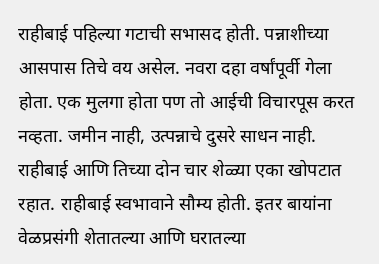राहीबाई पहिल्या गटाची सभासद होती. पन्नाशीच्या आसपास तिचे वय असेल. नवरा दहा वर्षांपूर्वी गेला होता. एक मुलगा होता पण तो आईची विचारपूस करत नव्हता. जमीन नाही, उत्पन्नाचे दुसरे साधन नाही. राहीबाई आणि तिच्या दोन चार शेळ्या एका खोपटात रहात. राहीबाई स्वभावाने सौम्य होती. इतर बायांना वेळप्रसंगी शेतातल्या आणि घरातल्या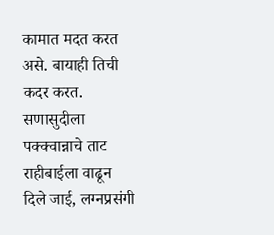कामात मदत करत असे. बायाही तिची कदर करत. सणासुदीला पक्क्वान्नाचे ताट राहीबाईला वाढून दिले जाई, लग्नप्रसंगी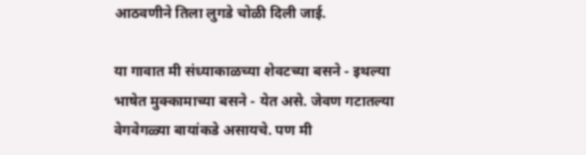आठवणीने तिला लुगडे चोळी दिली जाई.

या गावात मी संध्याकाळच्या शेवटच्या बसने - इथल्या भाषेत मुक्कामाच्या बसने - येत असे. जेवण गटातल्या वेगवेगळ्या बायांकडे असायचे. पण मी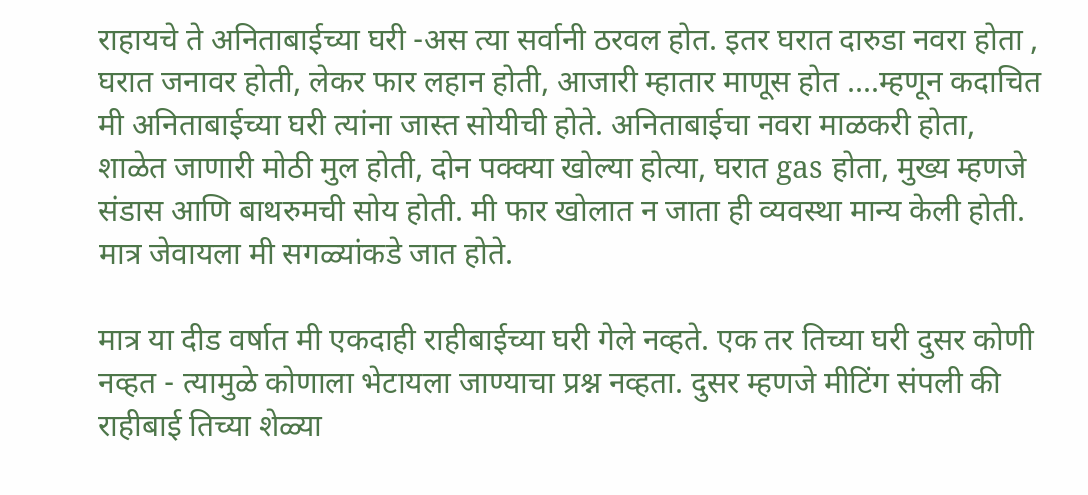राहायचे ते अनिताबाईच्या घरी -अस त्या सर्वानी ठरवल होत. इतर घरात दारुडा नवरा होता , घरात जनावर होती, लेकर फार लहान होती, आजारी म्हातार माणूस होत ....म्हणून कदाचित मी अनिताबाईच्या घरी त्यांना जास्त सोयीची होते. अनिताबाईचा नवरा माळकरी होता, शाळेत जाणारी मोठी मुल होती, दोन पक्क्या खोल्या होत्या, घरात gas होता, मुख्य म्हणजे संडास आणि बाथरुमची सोय होती. मी फार खोलात न जाता ही व्यवस्था मान्य केली होती. मात्र जेवायला मी सगळ्यांकडे जात होते.

मात्र या दीड वर्षात मी एकदाही राहीबाईच्या घरी गेले नव्हते. एक तर तिच्या घरी दुसर कोणी नव्हत - त्यामुळे कोणाला भेटायला जाण्याचा प्रश्न नव्हता. दुसर म्हणजे मीटिंग संपली की राहीबाई तिच्या शेळ्या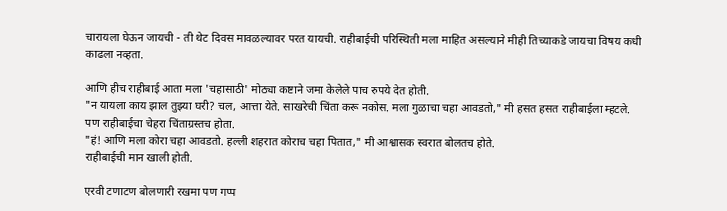चारायला घेऊन जायची - ती थेट दिवस मावळल्यावर परत यायची. राहीबाईची परिस्थिती मला माहित असल्याने मीही तिच्याकडे जायचा विषय कधी काढला नव्हता.

आणि हीच राहीबाई आता मला 'चहासाठी' मोठ्या कष्टाने जमा केलेले पाच रुपये देत होती.
"न यायला काय झाल तुझ्या घरी? चल, आत्ता येते. साखरेची चिंता करू नकोस. मला गुळाचा चहा आवडतो," मी हसत हसत राहीबाईला म्हटले.
पण राहीबाईचा चेहरा चिंताग्रस्तच होता.
"हं! आणि मला कोरा चहा आवडतो. हल्ली शहरात कोराच चहा पितात," मी आश्वासक स्वरात बोलतच होते.
राहीबाईची मान खाली होती.

एरवी टणाटण बोलणारी रखमा पण गप्प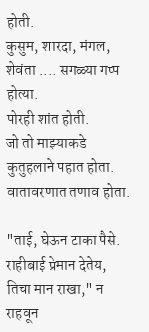होती.
कुसुम, शारदा, मंगल, शेवंता .... सगळ्या गप्प होत्या.
पोरही शांत होती.
जो तो माझ्याकडे कुतुहलाने पहात होता.
वातावरणात तणाव होता.

"ताई, घेऊन टाका पैसे. राहीबाई प्रेमान देतेय, तिचा मान राखा," न राहवून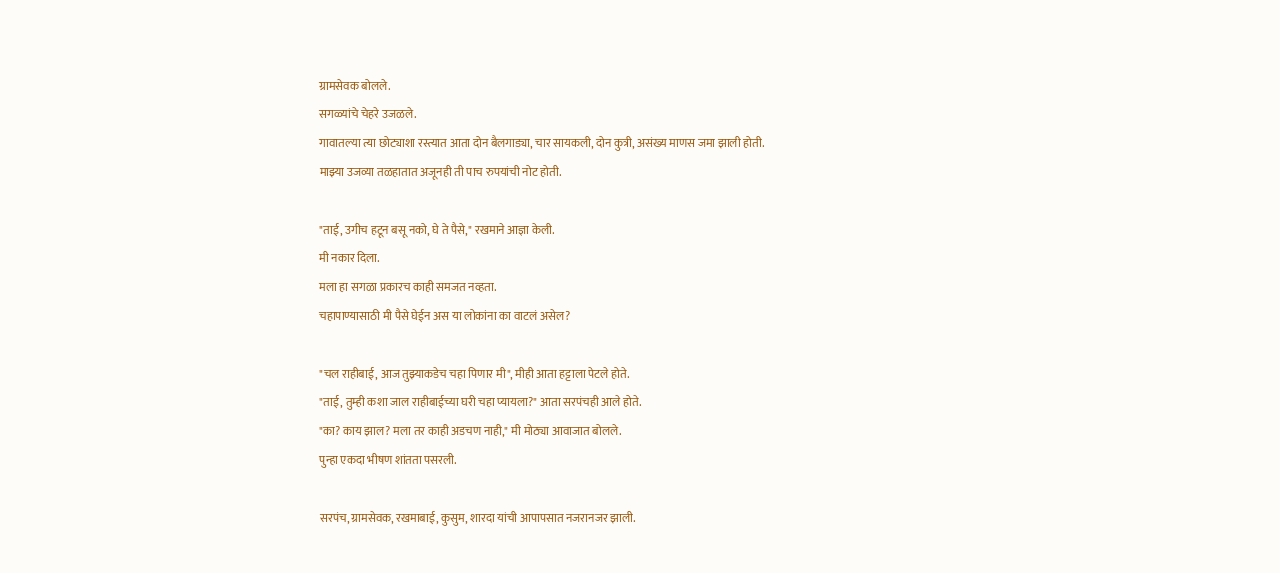ग्रामसेवक बोलले.
सगळ्यांचे चेहरे उजळले.
गावातल्या त्या छोट्याशा रस्त्यात आता दोन बैलगाड्या, चार सायकली, दोन कुत्री, असंख्य माणस जमा झाली होती.
माझ्या उजव्या तळहातात अजूनही ती पाच रुपयांची नोट होती.

"ताई, उगीच हटून बसू नको, घे ते पैसे," रखमाने आज्ञा केली.
मी नकार दिला.
मला हा सगळा प्रकारच काही समजत नव्हता.
चहापाण्यासाठी मी पैसे घेईन अस या लोकांना का वाटलं असेल?

"चल राहीबाई, आज तुझ्याकडेच चहा पिणार मी", मीही आता हट्टाला पेटले होते.
"ताई, तुम्ही कशा जाल राहीबाईच्या घरी चहा प्यायला?" आता सरपंचही आले होते.
"का? काय झाल? मला तर काही अडचण नाही," मी मोठ्या आवाजात बोलले.
पुन्हा एकदा भीषण शांतता पसरली.

सरपंच, ग्रामसेवक, रखमाबाई, कुसुम, शारदा यांची आपापसात नजरानजर झाली.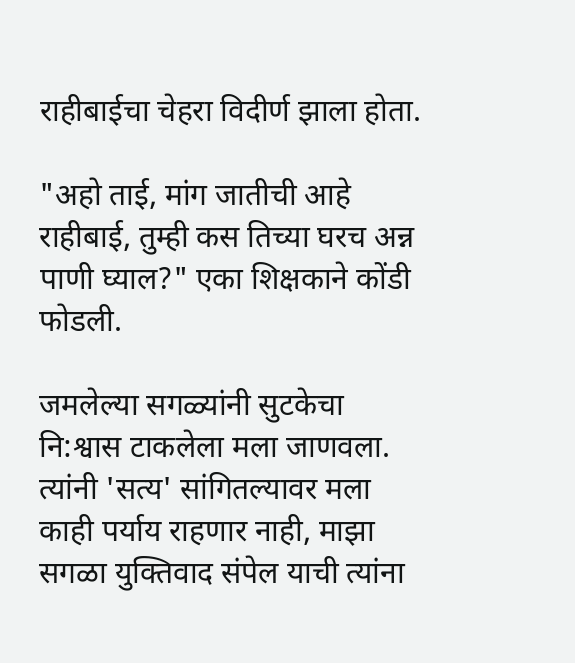राहीबाईचा चेहरा विदीर्ण झाला होता.

"अहो ताई, मांग जातीची आहे राहीबाई, तुम्ही कस तिच्या घरच अन्न पाणी घ्याल?" एका शिक्षकाने कोंडी फोडली.

जमलेल्या सगळ्यांनी सुटकेचा नि:श्वास टाकलेला मला जाणवला.
त्यांनी 'सत्य' सांगितल्यावर मला काही पर्याय राहणार नाही, माझा सगळा युक्तिवाद संपेल याची त्यांना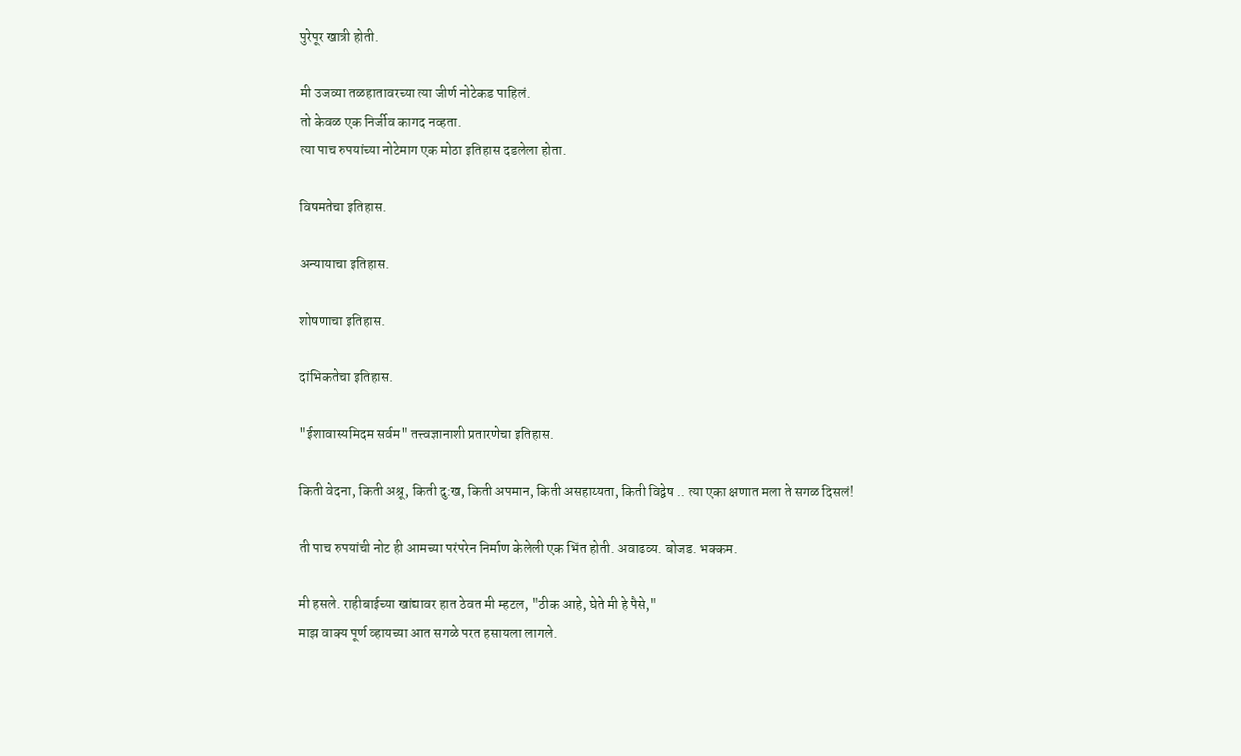पुरेपूर खात्री होती.

मी उजव्या तळहातावरच्या त्या जीर्ण नोटेकड पाहिलं.
तो केवळ एक निर्जीव कागद नव्हता.
त्या पाच रुपयांच्या नोटेमाग एक मोठा इतिहास दडलेला होता.

विषमतेचा इतिहास.

अन्यायाचा इतिहास.

शोषणाचा इतिहास.

दांभिकतेचा इतिहास.

"ईशावास्यमिदम सर्वम" तत्त्वज्ञानाशी प्रतारणेचा इतिहास.

किती वेदना, किती अश्रू, किती दु:ख, किती अपमान, किती असहाय्यता, किती विद्वेष .. त्या एका क्षणात मला ते सगळ दिसलं!

ती पाच रुपयांची नोट ही आमच्या परंपरेन निर्माण केलेली एक भिंत होती. अवाढव्य. बोजड. भक्कम.

मी हसले. राहीबाईच्या खांद्यावर हात ठेवत मी म्हटल, "ठीक आहे, घेते मी हे पैसे,"
माझ वाक्य पूर्ण व्हायच्या आत सगळे परत हसायला लागले.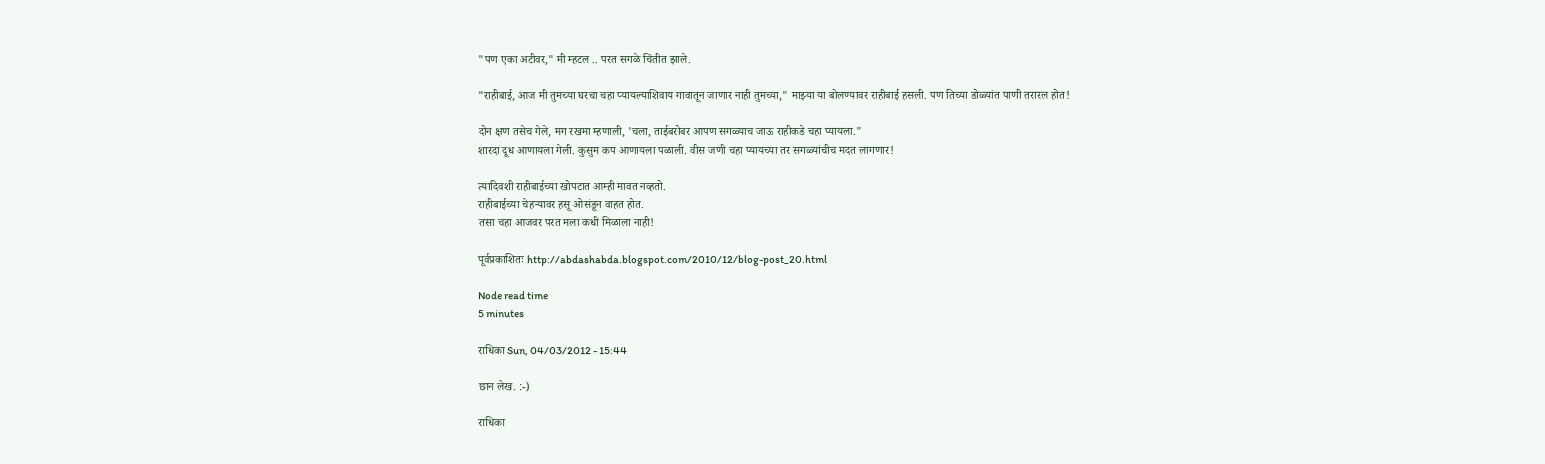"पण एका अटीवर," मी म्हटल .. परत सगळे चिंतीत झाले.

"राहीबाई, आज मी तुमच्या घरचा चहा प्यायल्याशिवाय गावातून जाणार नाही तुमच्या," माझ्या या बोलण्यावर राहीबाई हसली. पण तिच्या डोळ्यांत पाणी तरारल होत!

दोन क्षण तसेच गेले, मग रखमा म्हणाली, 'चला, ताईबरोबर आपण सगळ्याच जाऊ राहीकडे चहा प्यायला."
शारदा दूध आणायला गेली. कुसुम कप आणायला पळाली. वीस जणी चहा प्यायच्या तर सगळ्यांचीच मदत लागणार!

त्यादिवशी राहीबाईच्या खोपटात आम्ही मावत नव्हतो.
राहीबाईच्या चेहऱ्यावर हसू ओसंडून वाहत होत.
तसा चहा आजवर परत मला कधी मिळाला नाही!

पूर्वप्रकाशितः http://abdashabda.blogspot.com/2010/12/blog-post_20.html

Node read time
5 minutes

राधिका Sun, 04/03/2012 - 15:44

छान लेख. :-)

राधिका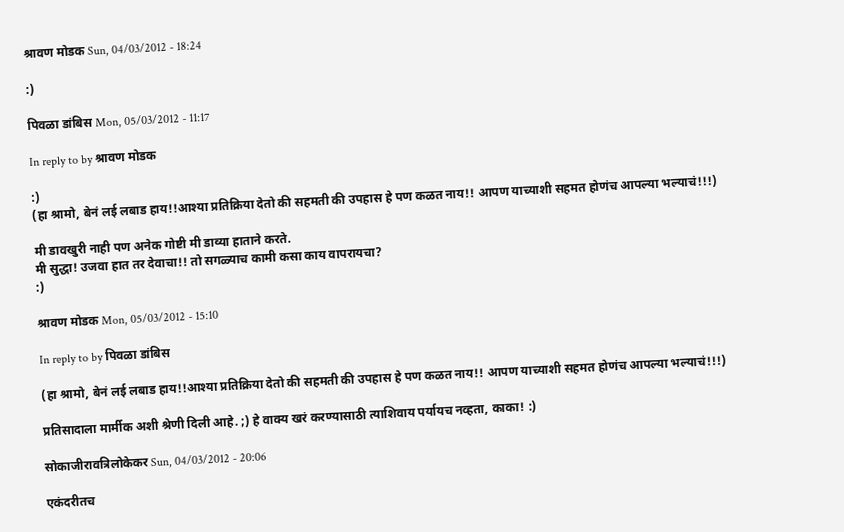श्रावण मोडक Sun, 04/03/2012 - 18:24

:)

पिवळा डांबिस Mon, 05/03/2012 - 11:17

In reply to by श्रावण मोडक

:)
(हा श्रामो, बेनं लई लबाड हाय!!आश्या प्रतिक्रिया देतो की सहमती की उपहास हे पण कळत नाय!! आपण याच्याशी सहमत होणंच आपल्या भल्याचं!!!)

मी डावखुरी नाही पण अनेक गोष्टी मी डाव्या हाताने करते.
मी सुद्धा! उजवा हात तर देवाचा!! तो सगळ्याच कामी कसा काय वापरायचा?
:)

श्रावण मोडक Mon, 05/03/2012 - 15:10

In reply to by पिवळा डांबिस

(हा श्रामो, बेनं लई लबाड हाय!!आश्या प्रतिक्रिया देतो की सहमती की उपहास हे पण कळत नाय!! आपण याच्याशी सहमत होणंच आपल्या भल्याचं!!!)

प्रतिसादाला मार्मीक अशी श्रेणी दिली आहे. ;) हे वाक्य खरं करण्यासाठी त्याशिवाय पर्यायच नव्हता, काका! :)

सोकाजीरावत्रिलोकेकर Sun, 04/03/2012 - 20:06

एकंदरीतच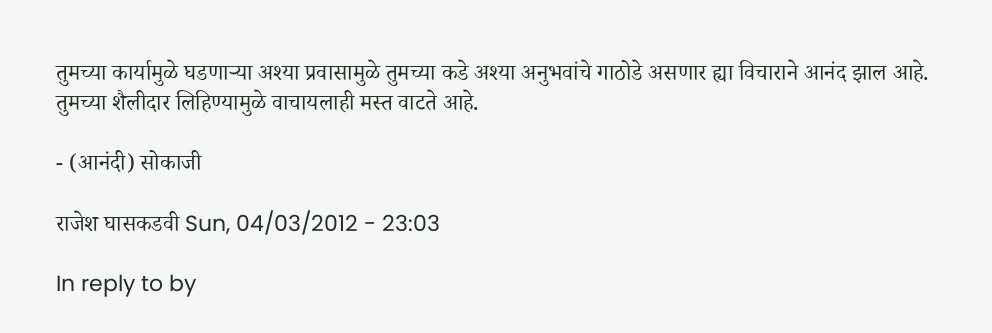तुमच्या कार्यामुळे घडणार्‍या अश्या प्रवासामुळे तुमच्या कडे अश्या अनुभवांचे गाठोडे असणार ह्या विचाराने आनंद झाल आहे.
तुमच्या शैलीदार लिहिण्यामुळे वाचायलाही मस्त वाटते आहे.

- (आनंदी) सोकाजी

राजेश घासकडवी Sun, 04/03/2012 - 23:03

In reply to by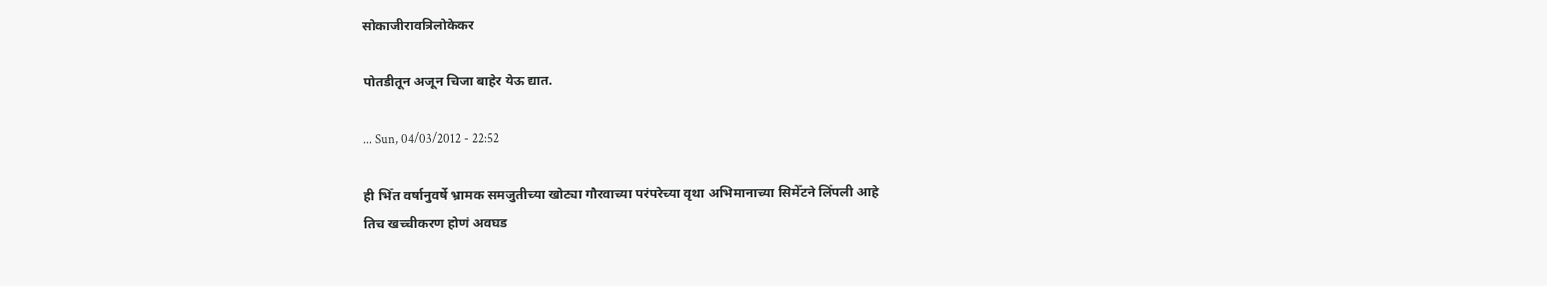सोकाजीरावत्रिलोकेकर

पोतडीतून अजून चिजा बाहेर येऊ द्यात.

... Sun, 04/03/2012 - 22:52

ही भिँत वर्षानुवर्षे भ्रामक समजुतीच्या खोट्या गौरवाच्या परंपरेच्या वृथा अभिमानाच्या सिमेँटने लिँपली आहे
तिच खच्चीकरण होणं अवघड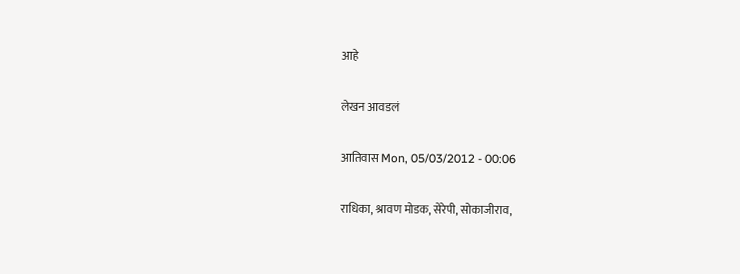आहे

लेखन आवडलं

आतिवास Mon, 05/03/2012 - 00:06

राधिका, श्रावण मोडक, सेरेपी, सोकाजीराव,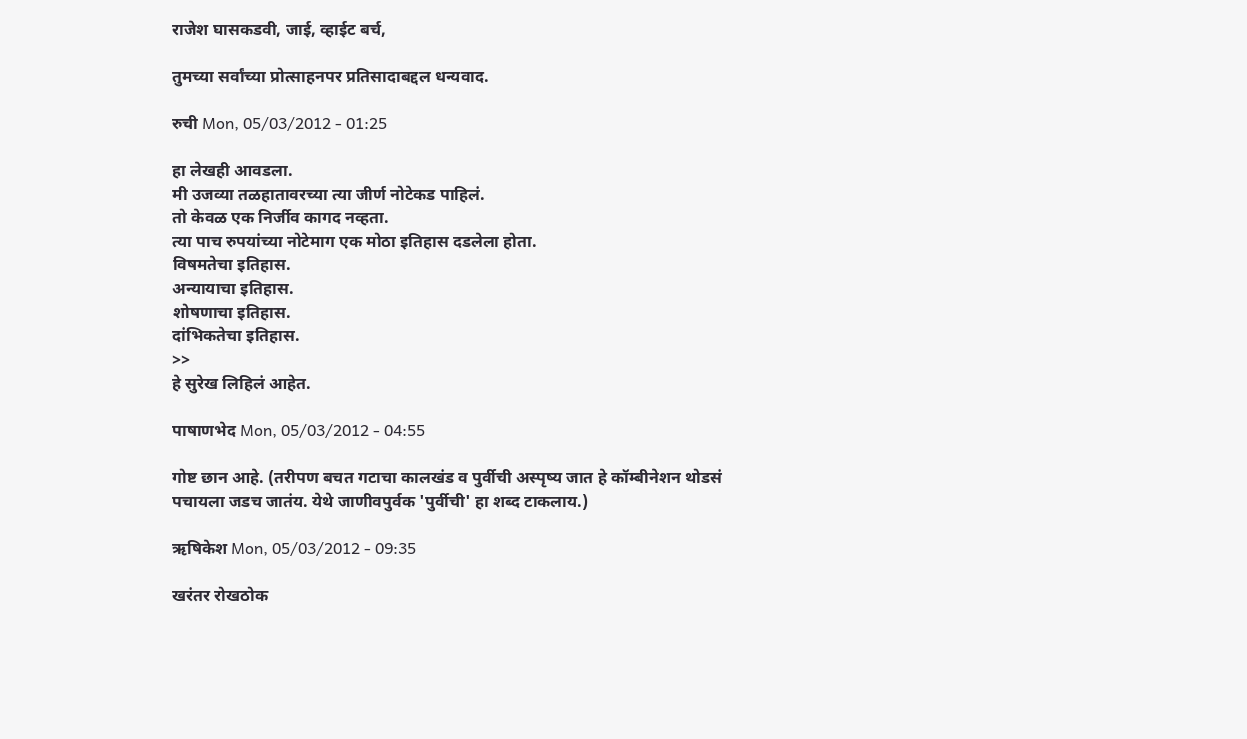राजेश घासकडवी, जाई, व्हाईट बर्च,

तुमच्या सर्वांच्या प्रोत्साहनपर प्रतिसादाबद्दल धन्यवाद.

रुची Mon, 05/03/2012 - 01:25

हा लेखही आवडला.
मी उजव्या तळहातावरच्या त्या जीर्ण नोटेकड पाहिलं.
तो केवळ एक निर्जीव कागद नव्हता.
त्या पाच रुपयांच्या नोटेमाग एक मोठा इतिहास दडलेला होता.
विषमतेचा इतिहास.
अन्यायाचा इतिहास.
शोषणाचा इतिहास.
दांभिकतेचा इतिहास.
>>
हे सुरेख लिहिलं आहेत.

पाषाणभेद Mon, 05/03/2012 - 04:55

गोष्ट छान आहे. (तरीपण बचत गटाचा कालखंड व पुर्वीची अस्पृष्य जात हे कॉम्बीनेशन थोडसं पचायला जडच जातंय. येथे जाणीवपुर्वक 'पुर्वीची' हा शब्द टाकलाय.)

ऋषिकेश Mon, 05/03/2012 - 09:35

खरंतर रोखठोक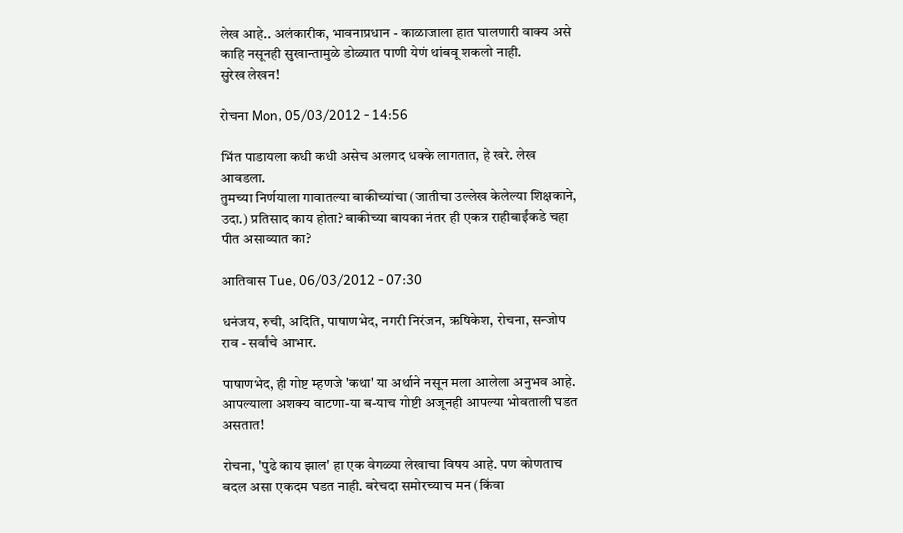लेख आहे.. अलंकारीक, भावनाप्रधान - काळाजाला हात घालणारी वाक्य असे काहि नसूनही सुखान्तामुळे डोळ्यात पाणी येणं थांबवू शकलो नाही.
सुरेख लेखन!

रोचना Mon, 05/03/2012 - 14:56

भिंत पाडायला कधी कधी असेच अलगद धक्के लागतात, हे खरे. लेख आवडला.
तुमच्या निर्णयाला गावातल्या बाकीच्यांचा (जातीचा उल्लेख केलेल्या शिक्षकाने, उदा.) प्रतिसाद काय होता? बाकीच्या बायका नंतर ही एकत्र राहीबाईंकडे चहा पीत असाव्यात का?

आतिवास Tue, 06/03/2012 - 07:30

धनंजय, रुची, अदिति, पाषाणभेद, नगरी निरंजन, ऋषिकेश, रोचना, सन्जोप राव - सर्वांचे आभार.

पाषाणभेद, ही गोष्ट म्हणजे 'कथा' या अर्थाने नसून मला आलेला अनुभव आहे. आपल्याला अशक्य वाटणा-या ब-याच गोष्टी अजूनही आपल्या भोवताली घडत असतात!

रोचना, 'पुढे काय झाल' हा एक वेगळ्या लेखाचा विषय आहे. पण कोणताच बदल असा एकदम घडत नाही. बरेचदा समोरच्याच मन (किंवा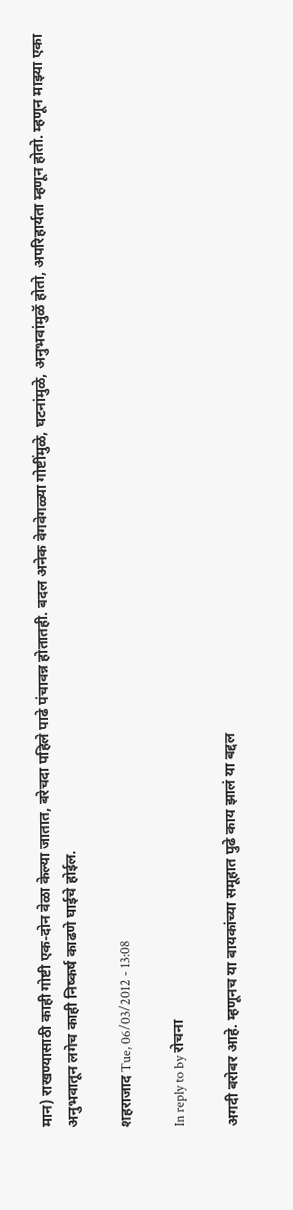मान) राखण्यासाठी काही गोष्टी एक-दोन वेळा केल्या जातात, बरेचदा पहिले पाढे पंचावन्न होतातही. बदल अनेक वेगवेगळ्या गोष्टींमुळे, घटनांमुळे, अनुभवांमुळॅ होतो, अपरिहार्यता म्हणून होतो. म्हणून माझ्या एका अनुभवातून लगेच काही निष्कर्ष काढणे घाईचे होईल.

शहराजाद Tue, 06/03/2012 - 13:08

In reply to by रोचना

अगदी बरोबर आहे. म्हणूनच या बायकांच्या समूहात पुढे काय झालं या बद्दल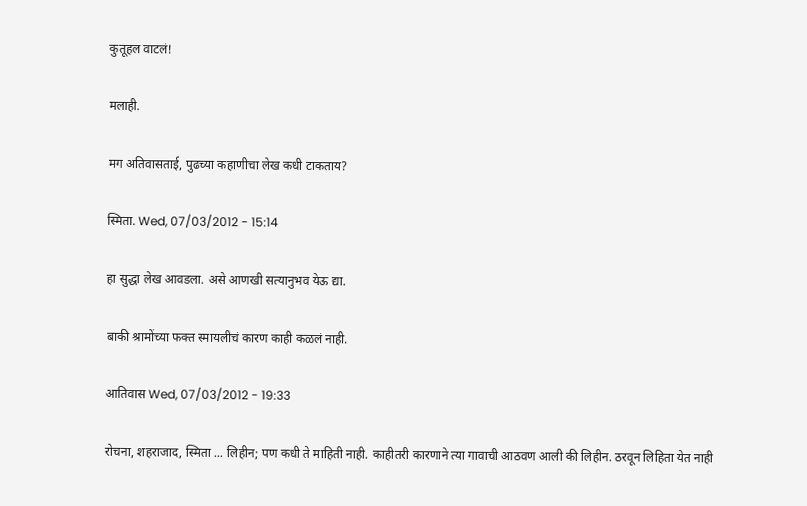कुतूहल वाटलं!

मलाही.

मग अतिवासताई, पुढच्या कहाणीचा लेख कधी टाकताय?

स्मिता. Wed, 07/03/2012 - 15:14

हा सुद्धा लेख आवडला. असे आणखी सत्यानुभव येऊ द्या.

बाकी श्रामोंच्या फक्त स्मायलीचं कारण काही कळलं नाही.

आतिवास Wed, 07/03/2012 - 19:33

रोचना, शहराजाद, स्मिता ... लिहीन; पण कधी ते माहिती नाही. काहीतरी कारणाने त्या गावाची आठवण आली की लिहीन. ठरवून लिहिता येत नाही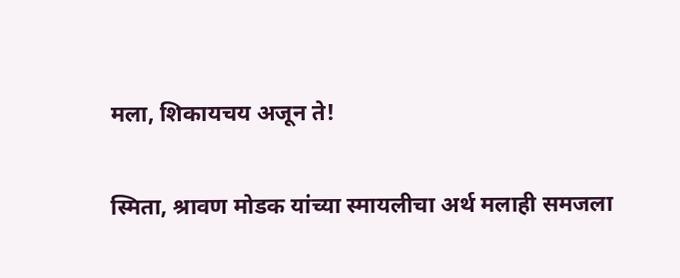मला, शिकायचय अजून ते!

स्मिता, श्रावण मोडक यांच्या स्मायलीचा अर्थ मलाही समजला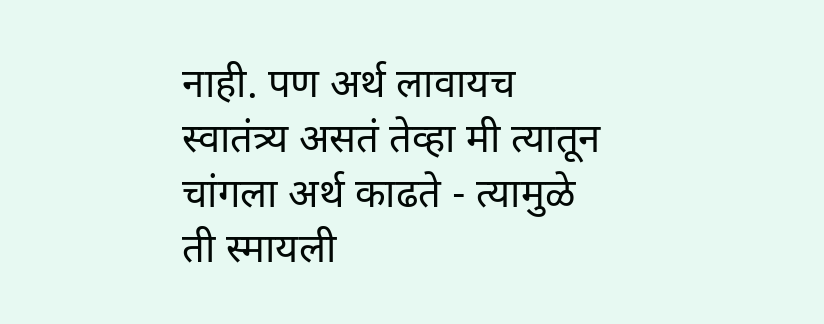नाही. पण अर्थ लावायच स्वातंत्र्य असतं तेव्हा मी त्यातून चांगला अर्थ काढते - त्यामुळे ती स्मायली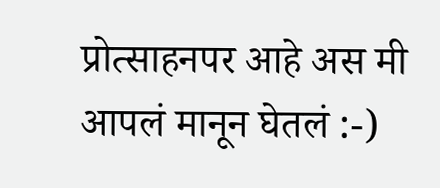प्रोत्साहनपर आहे अस मी आपलं मानून घेतलं :-)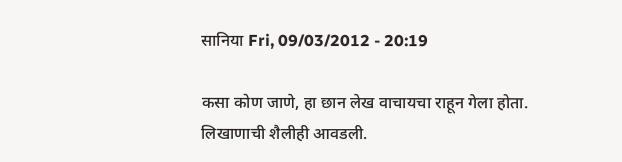सानिया Fri, 09/03/2012 - 20:19

कसा कोण जाणे, हा छान लेख वाचायचा राहून गेला होता. लिखाणाची शैलीही आवडली.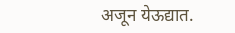अजून येऊद्यात.